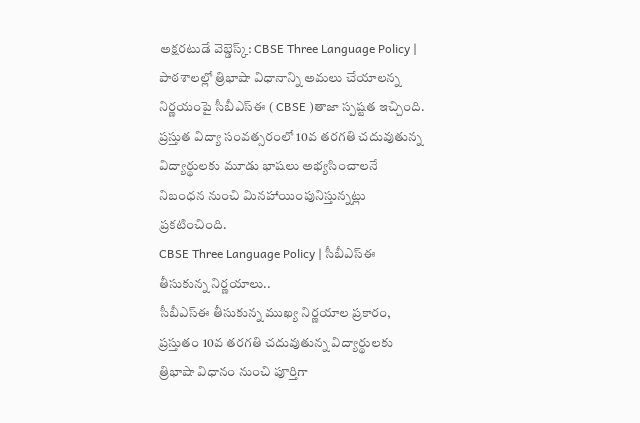అక్షరటుడే వెబ్డెస్క్: CBSE Three Language Policy | పాఠశాలల్లో త్రిభాషా విధానాన్ని అమలు చేయాలన్న నిర్ణయంపై సీబీఎస్ఈ ( CBSE )తాజా స్పష్టత ఇచ్చింది. ప్రస్తుత విద్యా సంవత్సరంలో 10వ తరగతి చదువుతున్న విద్యార్థులకు మూడు భాషలు అభ్యసించాలనే నిబంధన నుంచి మినహాయింపునిస్తున్నట్లు ప్రకటించింది.
CBSE Three Language Policy | సీబీఎస్ఈ తీసుకున్న నిర్ణయాలు..
సీబీఎస్ఈ తీసుకున్న ముఖ్య నిర్ణయాల ప్రకారం, ప్రస్తుతం 10వ తరగతి చదువుతున్న విద్యార్థులకు త్రిభాషా విధానం నుంచి పూర్తిగా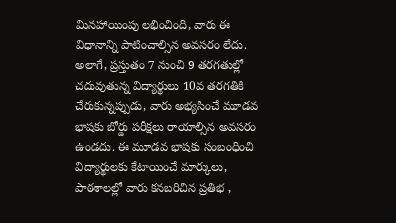మినహాయింపు లభించింది, వారు ఈ విధానాన్ని పాటించాల్సిన అవసరం లేదు. అలాగే, ప్రస్తుతం 7 నుంచి 9 తరగతుల్లో చదువుతున్న విద్యార్థులు 10వ తరగతికి చేరుకున్నప్పుడు, వారు అభ్యసించే మూడవ భాషకు బోర్డు పరీక్షలు రాయాల్సిన అవసరం ఉండదు. ఈ మూడవ భాషకు సంబంధించి విద్యార్థులకు కేటాయించే మార్కులు, పాఠశాలల్లో వారు కనబరిచిన ప్రతిభ ,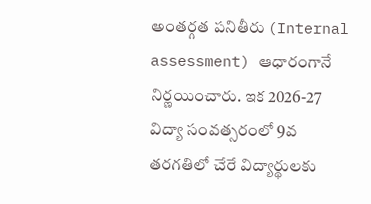అంతర్గత పనితీరు (Internal assessment) ఆధారంగానే నిర్ణయించారు. ఇక 2026-27 విద్యా సంవత్సరంలో 9వ తరగతిలో చేరే విద్యార్థులకు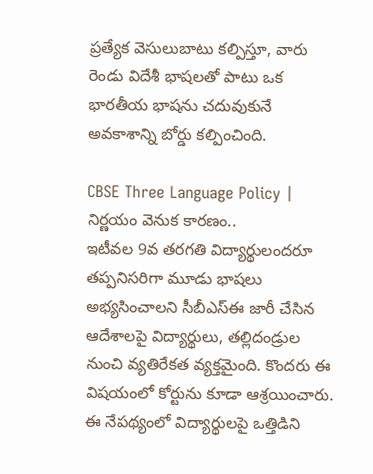ప్రత్యేక వెసులుబాటు కల్పిస్తూ, వారు రెండు విదేశీ భాషలతో పాటు ఒక భారతీయ భాషను చదువుకునే అవకాశాన్ని బోర్డు కల్పించింది.

CBSE Three Language Policy | నిర్ణయం వెనుక కారణం..
ఇటీవల 9వ తరగతి విద్యార్థులందరూ తప్పనిసరిగా మూడు భాషలు అభ్యసించాలని సీబీఎస్ఈ జారీ చేసిన ఆదేశాలపై విద్యార్థులు, తల్లిదండ్రుల నుంచి వ్యతిరేకత వ్యక్తమైంది. కొందరు ఈ విషయంలో కోర్టును కూడా ఆశ్రయించారు. ఈ నేపథ్యంలో విద్యార్థులపై ఒత్తిడిని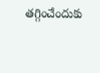తగ్గించేందుకు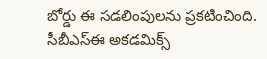బోర్డు ఈ సడలింపులను ప్రకటించింది. సీబీఎస్ఈ అకడమిక్స్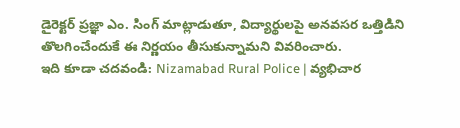డైరెక్టర్ ప్రజ్ఞా ఎం. సింగ్ మాట్లాడుతూ, విద్యార్థులపై అనవసర ఒత్తిడిని తొలగించేందుకే ఈ నిర్ణయం తీసుకున్నామని వివరించారు.
ఇది కూడా చదవండి: Nizamabad Rural Police | వ్యభిచార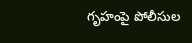గృహంపై పోలీసుల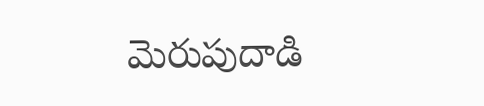మెరుపుదాడి